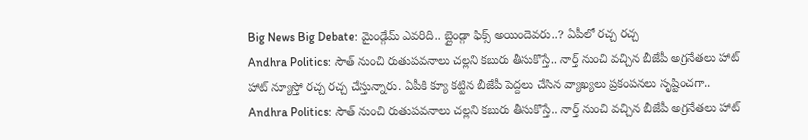Big News Big Debate: మైండ్గేమ్ ఎవరిది.. బ్లైండ్గా ఫిక్స్ అయిందెవరు..? ఏపీలో రచ్చ రచ్చ
Andhra Politics: సౌత్ నుంచి రుతుపవనాలు చల్లని కబురు తీసుకొస్తే.. నార్త్ నుంచి వచ్చిన బీజేపీ అగ్రనేతలు హాట్ హాట్ న్యూస్తో రచ్చ రచ్చ చేస్తున్నారు. ఏపీకి క్యూ కట్టిన బీజేపీ పెద్దలు చేసిన వ్యాఖ్యలు ప్రకంపనలు సృష్టించగా..
Andhra Politics: సౌత్ నుంచి రుతుపవనాలు చల్లని కబురు తీసుకొస్తే.. నార్త్ నుంచి వచ్చిన బీజేపీ అగ్రనేతలు హాట్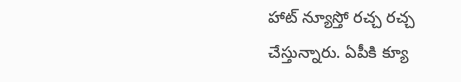హాట్ న్యూస్తో రచ్చ రచ్చ చేస్తున్నారు. ఏపీకి క్యూ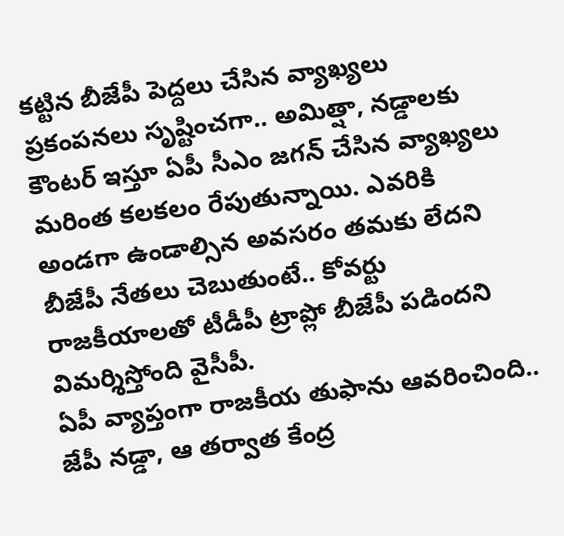కట్టిన బీజేపీ పెద్దలు చేసిన వ్యాఖ్యలు ప్రకంపనలు సృష్టించగా.. అమిత్షా, నడ్డాలకు కౌంటర్ ఇస్తూ ఏపీ సీఎం జగన్ చేసిన వ్యాఖ్యలు మరింత కలకలం రేపుతున్నాయి. ఎవరికి అండగా ఉండాల్సిన అవసరం తమకు లేదని బీజేపీ నేతలు చెబుతుంటే.. కోవర్టు రాజకీయాలతో టీడీపీ ట్రాప్లో బీజేపీ పడిందని విమర్శిస్తోంది వైసీపీ.
ఏపీ వ్యాప్తంగా రాజకీయ తుఫాను ఆవరించింది.. జేపీ నడ్డా, ఆ తర్వాత కేంద్ర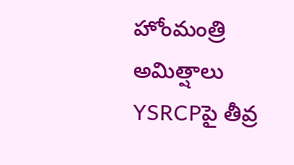హోంమంత్రి అమిత్షాలు YSRCPపై తీవ్ర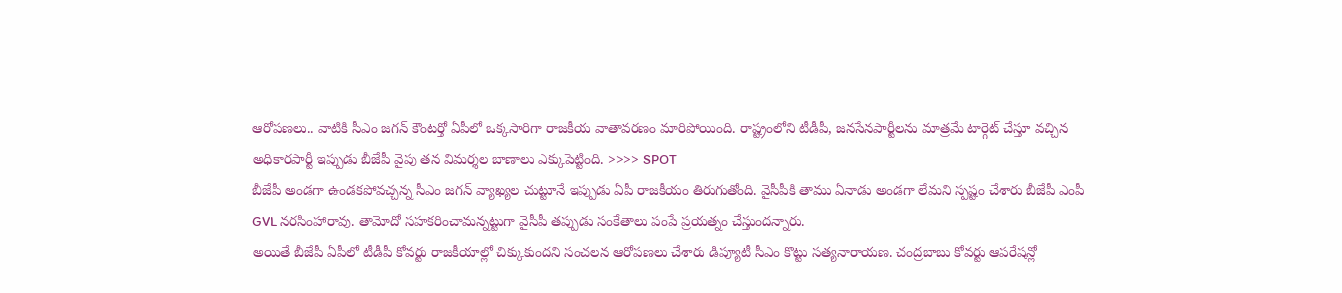ఆరోపణలు.. వాటికి సీఎం జగన్ కౌంటర్తో ఏపీలో ఒక్కసారిగా రాజకీయ వాతావరణం మారిపోయింది. రాష్ట్రంలోని టీడీపీ, జనసేనపార్టీలను మాత్రమే టార్గెట్ చేస్తూ వచ్చిన అధికారపార్టీ ఇప్పుడు బీజేపీ వైపు తన విమర్శల బాణాలు ఎక్కుపెట్టింది. >>>> SPOT
బీజేపీ అండగా ఉండకపోవచ్చన్న సీఎం జగన్ వ్యాఖ్యల చుట్టూనే ఇప్పుడు ఏపీ రాజకీయం తిరుగుతోంది. వైసీపీకి తాము ఏనాడు అండగా లేమని స్పష్టం చేశారు బీజేపీ ఎంపీ GVL నరసింహారావు. తామోదో సహకరించామన్నట్టుగా వైసీపీ తప్పుడు సంకేతాలు పంపే ప్రయత్నం చేస్తుందన్నారు.
అయితే బీజేపీ ఏపీలో టీడీపీ కోవర్టు రాజకీయాల్లో చిక్కుకుందని సంచలన ఆరోపణలు చేశారు డిప్యూటీ సీఎం కొట్టు సత్యనారాయణ. చంద్రబాబు కోవర్టు ఆపరేషన్లో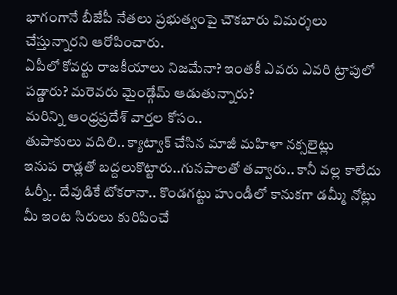భాగంగానే బీజేపీ నేతలు ప్రభుత్వంపై చౌకబారు విమర్శలు చేస్తున్నారని ఆరోపించారు.
ఏపీలో కోవర్టు రాజకీయాలు నిజమేనా? ఇంతకీ ఎవరు ఎవరి ట్రాపులో పడ్డారు? మరెవరు మైండ్గేమ్ ఆడుతున్నారు?
మరిన్ని ఆంధ్రప్రదేశ్ వార్తల కోసం..
తుపాకులు వదిలి.. క్యాట్వాక్ చేసిన మాజీ మహిళా నక్సలైట్లు
ఇనుప రాడ్లతో బద్దలుకొట్టారు..గునపాలతో తవ్వారు.. కానీ వల్ల కాలేదు
ఓర్నీ.. దేవుడికే టోకరానా.. కొండగట్టు హుండీలో కానుకగా డమ్మీ నోట్లు
మీ ఇంట సిరులు కురిపించే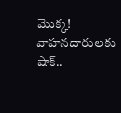మొక్క!
వాహనదారులకు షాక్..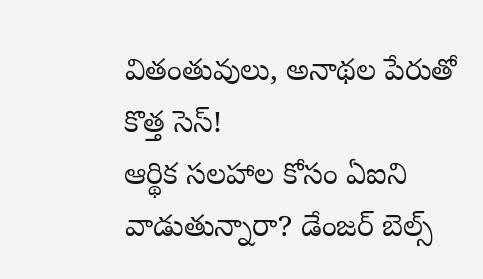వితంతువులు, అనాథల పేరుతో కొత్త సెస్!
ఆర్థిక సలహాల కోసం ఏఐని వాడుతున్నారా? డేంజర్ బెల్స్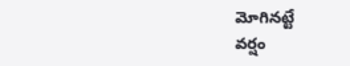మోగినట్టే
వర్షం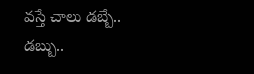వస్తే చాలు డబ్బే.. డబ్బు..